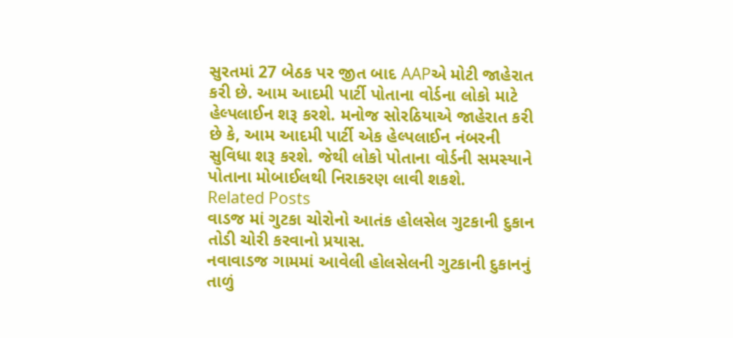સુરતમાં 27 બેઠક પર જીત બાદ AAPએ મોટી જાહેરાત કરી છે. આમ આદમી પાર્ટી પોતાના વોર્ડના લોકો માટે હેલ્પલાઈન શરૂ કરશે. મનોજ સોરઠિયાએ જાહેરાત કરી છે કે, આમ આદમી પાર્ટી એક હેલ્પલાઈન નંબરની સુવિધા શરૂ કરશે. જેથી લોકો પોતાના વોર્ડની સમસ્યાને પોતાના મોબાઈલથી નિરાકરણ લાવી શકશે.
Related Posts
વાડજ માં ગુટકા ચોરોનો આતંક હોલસેલ ગુટકાની દુકાન તોડી ચોરી કરવાનો પ્રયાસ.
નવાવાડજ ગામમાં આવેલી હોલસેલની ગુટકાની દુકાનનું તાળું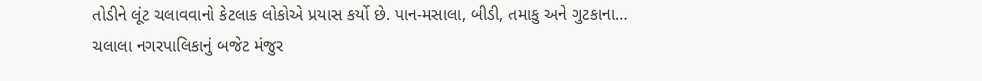તોડીને લૂંટ ચલાવવાનો કેટલાક લોકોએ પ્રયાસ કર્યો છે. પાન-મસાલા, બીડી, તમાકુ અને ગુટકાના…
ચલાલા નગરપાલિકાનું બજેટ મંજુર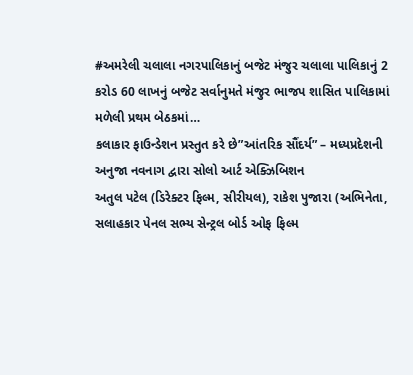#અમરેલી ચલાલા નગરપાલિકાનું બજેટ મંજુર ચલાલા પાલિકાનું 2 કરોડ 60 લાખનું બજેટ સર્વાનુમતે મંજુર ભાજપ શાસિત પાલિકામાં મળેલી પ્રથમ બેઠકમાં…
કલાકાર ફાઉન્ડેશન પ્રસ્તુત કરે છે”આંતરિક સૌંદર્ય” – મધ્યપ્રદેશની અનુજા નવનાગ દ્વારા સોલો આર્ટ એક્ઝિબિશન
અતુલ પટેલ (ડિરેક્ટર ફિલ્મ, સીરીયલ), રાકેશ પુજારા (અભિનેતા, સલાહકાર પેનલ સભ્ય સેન્ટ્રલ બોર્ડ ઓફ ફિલ્મ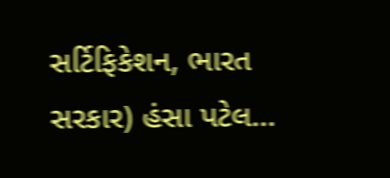સર્ટિફિકેશન, ભારત સરકાર) હંસા પટેલ…